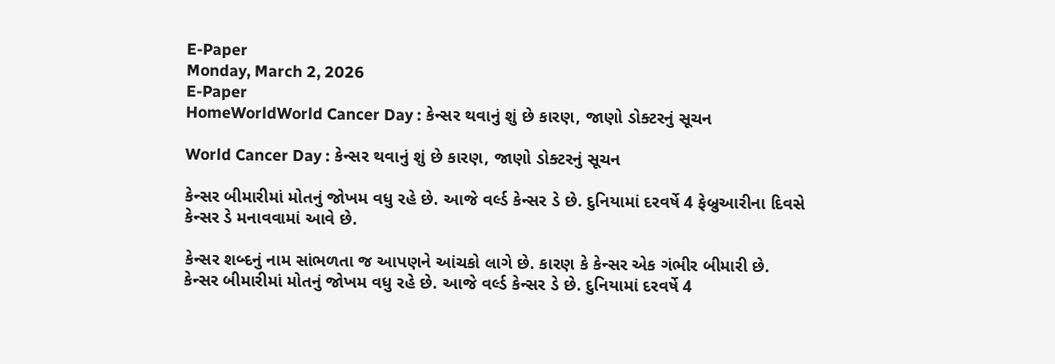E-Paper
Monday, March 2, 2026
E-Paper
HomeWorldWorld Cancer Day : કેન્સર થવાનું શું છે કારણ, જાણો ડોક્ટરનું સૂચન

World Cancer Day : કેન્સર થવાનું શું છે કારણ, જાણો ડોક્ટરનું સૂચન

કેન્સર બીમારીમાં મોતનું જોખમ વધુ રહે છે. આજે વર્લ્ડ કેન્સર ડે છે. દુનિયામાં દરવર્ષે 4 ફેબ્રુઆરીના દિવસે કેન્સર ડે મનાવવામાં આવે છે.

કેન્સર શબ્દનું નામ સાંભળતા જ આપણને આંચકો લાગે છે. કારણ કે કેન્સર એક ગંભીર બીમારી છે. કેન્સર બીમારીમાં મોતનું જોખમ વધુ રહે છે. આજે વર્લ્ડ કેન્સર ડે છે. દુનિયામાં દરવર્ષે 4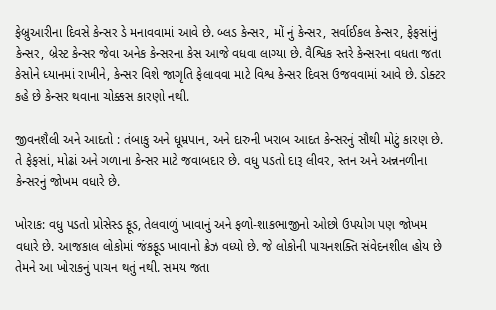ફેબ્રુઆરીના દિવસે કેન્સર ડે મનાવવામાં આવે છે. બ્લડ કેન્સર, મોં નું કેન્સર, સર્વાઈકલ કેન્સર, ફેફસાંનું કેન્સર, બ્રેસ્ટ કેન્સર જેવા અનેક કેન્સરના કેસ આજે વધવા લાગ્યા છે. વૈશ્વિક સ્તરે કેન્સરના વધતા જતા કેસોને ધ્યાનમાં રાખીને, કેન્સર વિશે જાગૃતિ ફેલાવવા માટે વિશ્વ કેન્સર દિવસ ઉજવવામાં આવે છે. ડોક્ટર કહે છે કેન્સર થવાના ચોક્કસ કારણો નથી.

જીવનશૈલી અને આદતો : તંબાકુ અને ધૂમ્રપાન, અને દારુની ખરાબ આદત કેન્સરનું સૌથી મોટું કારણ છે. તે ફેફસાં, મોઢાં અને ગળાના કેન્સર માટે જવાબદાર છે. વધુ પડતો દારૂ લીવર, સ્તન અને અન્નનળીના કેન્સરનું જોખમ વધારે છે.

ખોરાક: વધુ પડતો પ્રોસેસ્ડ ફૂડ, તેલવાળું ખાવાનું અને ફળો-શાકભાજીનો ઓછો ઉપયોગ પણ જોખમ વધારે છે. આજકાલ લોકોમાં જંકફૂડ ખાવાનો ક્રેઝ વધ્યો છે. જે લોકોની પાચનશક્તિ સંવેદનશીલ હોય છે તેમને આ ખોરાકનું પાચન થતું નથી. સમય જતા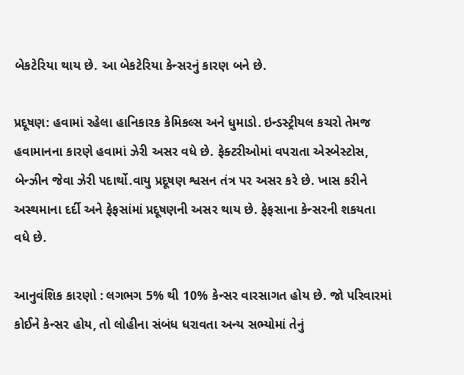બેકટેરિયા થાય છે. આ બેકટેરિયા કેન્સરનું કારણ બને છે.

પ્રદૂષણ: હવામાં રહેલા હાનિકારક કેમિકલ્સ અને ધુમાડો. ઇન્ડસ્ટ્રીયલ કચરો તેમજ હવામાનના કારણે હવામાં ઝેરી અસર વધે છે. ફેક્ટરીઓમાં વપરાતા એસ્બેસ્ટોસ, બેન્ઝીન જેવા ઝેરી પદાર્થો.વાયુ પ્રદૂષણ શ્વસન તંત્ર પર અસર કરે છે. ખાસ કરીને અસ્થમાના દર્દી અને ફેફસાંમાં પ્રદૂષણની અસર થાય છે. ફેફસાના કેન્સરની શકયતા વધે છે.

આનુવંશિક કારણો : લગભગ 5% થી 10% કેન્સર વારસાગત હોય છે. જો પરિવારમાં કોઈને કેન્સર હોય, તો લોહીના સંબંધ ધરાવતા અન્ય સભ્યોમાં તેનું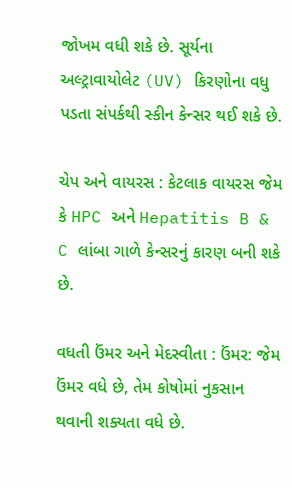જોખમ વધી શકે છે. સૂર્યના અલ્ટ્રાવાયોલેટ (UV) કિરણોના વધુ પડતા સંપર્કથી સ્કીન કેન્સર થઈ શકે છે.

ચેપ અને વાયરસ : કેટલાક વાયરસ જેમ કે HPC અને Hepatitis B & C લાંબા ગાળે કેન્સરનું કારણ બની શકે છે.

વધતી ઉંમર અને મેદસ્વીતા : ઉંમર: જેમ ઉંમર વધે છે, તેમ કોષોમાં નુકસાન થવાની શક્યતા વધે છે.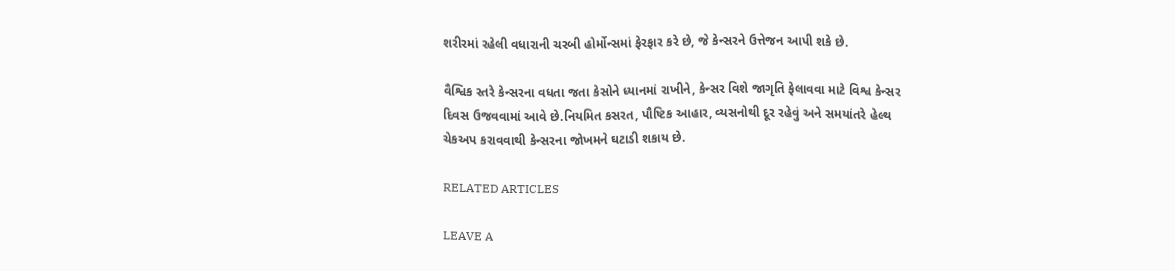શરીરમાં રહેલી વધારાની ચરબી હોર્મોન્સમાં ફેરફાર કરે છે, જે કેન્સરને ઉત્તેજન આપી શકે છે.

વૈશ્વિક સ્તરે કેન્સરના વધતા જતા કેસોને ધ્યાનમાં રાખીને, કેન્સર વિશે જાગૃતિ ફેલાવવા માટે વિશ્વ કેન્સર દિવસ ઉજવવામાં આવે છે.નિયમિત કસરત, પૌષ્ટિક આહાર, વ્યસનોથી દૂર રહેવું અને સમયાંતરે હેલ્થ ચેકઅપ કરાવવાથી કેન્સરના જોખમને ઘટાડી શકાય છે.

RELATED ARTICLES

LEAVE A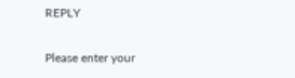REPLY

Please enter your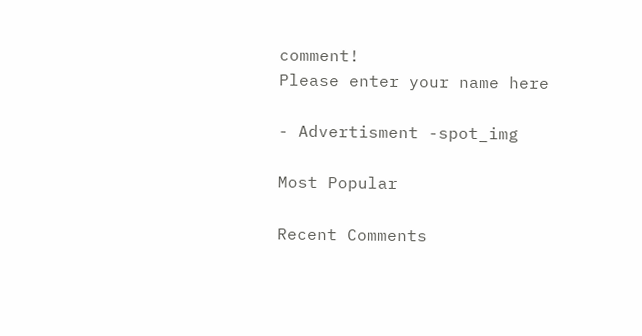comment!
Please enter your name here

- Advertisment -spot_img

Most Popular

Recent Comments